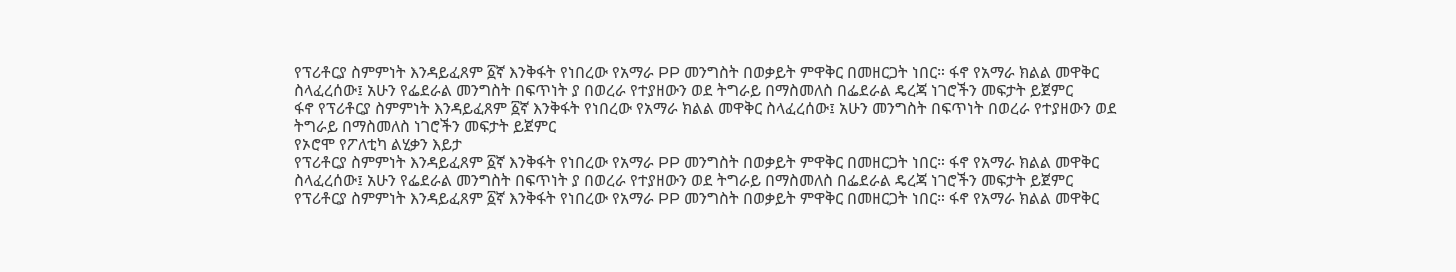የፕሪቶርያ ስምምነት እንዳይፈጸም ፩ኛ እንቅፋት የነበረው የአማራ PP መንግስት በወቃይት ምዋቅር በመዘርጋት ነበር። ፋኖ የአማራ ክልል መዋቅር ስላፈረሰው፤ አሁን የፌደራል መንግስት በፍጥነት ያ በወረራ የተያዘውን ወደ ትግራይ በማስመለስ በፌደራል ዴረጃ ነገሮችን መፍታት ይጀምር
ፋኖ የፕሪቶርያ ስምምነት እንዳይፈጸም ፩ኛ እንቅፋት የነበረው የአማራ ክልል መዋቅር ስላፈረሰው፤ አሁን መንግስት በፍጥነት በወረራ የተያዘውን ወደ ትግራይ በማስመለስ ነገሮችን መፍታት ይጀምር
የኦሮሞ የፖለቲካ ልሂቃን እይታ
የፕሪቶርያ ስምምነት እንዳይፈጸም ፩ኛ እንቅፋት የነበረው የአማራ PP መንግስት በወቃይት ምዋቅር በመዘርጋት ነበር። ፋኖ የአማራ ክልል መዋቅር ስላፈረሰው፤ አሁን የፌደራል መንግስት በፍጥነት ያ በወረራ የተያዘውን ወደ ትግራይ በማስመለስ በፌደራል ዴረጃ ነገሮችን መፍታት ይጀምር
የፕሪቶርያ ስምምነት እንዳይፈጸም ፩ኛ እንቅፋት የነበረው የአማራ PP መንግስት በወቃይት ምዋቅር በመዘርጋት ነበር። ፋኖ የአማራ ክልል መዋቅር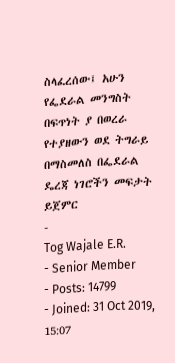ስላፈረሰው፤ አሁን የፌደራል መንግስት በፍጥነት ያ በወረራ የተያዘውን ወደ ትግራይ በማስመለስ በፌደራል ዴረጃ ነገሮችን መፍታት ይጀምር
-
Tog Wajale E.R.
- Senior Member
- Posts: 14799
- Joined: 31 Oct 2019, 15:07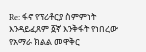Re: ፋኖ የፕሪቶርያ ስምምነት እንዳይፈጸም ፩ኛ እንቅፋት የነበረው የአማራ ክልል መዋቅር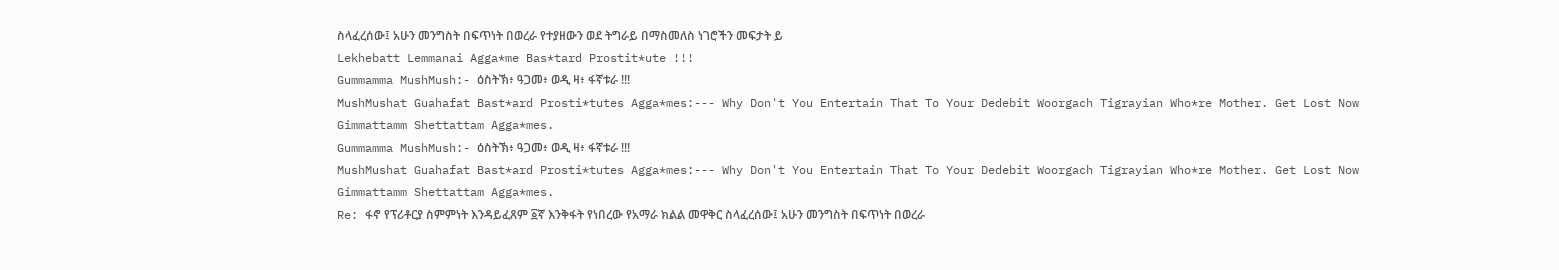ስላፈረሰው፤ አሁን መንግስት በፍጥነት በወረራ የተያዘውን ወደ ትግራይ በማስመለስ ነገሮችን መፍታት ይ
Lekhebatt Lemmanai Agga*me Bas*tard Prostit*ute !!!
Gummamma MushMush:- ዕስትኽ፥ ዓጋመ፥ ወዲ ዛ፥ ፋኛቱራ !!!
MushMushat Guahafat Bast*ard Prosti*tutes Agga*mes:--- Why Don't You Entertain That To Your Dedebit Woorgach Tigrayian Who*re Mother. Get Lost Now Gimmattamm Shettattam Agga*mes.
Gummamma MushMush:- ዕስትኽ፥ ዓጋመ፥ ወዲ ዛ፥ ፋኛቱራ !!!
MushMushat Guahafat Bast*ard Prosti*tutes Agga*mes:--- Why Don't You Entertain That To Your Dedebit Woorgach Tigrayian Who*re Mother. Get Lost Now Gimmattamm Shettattam Agga*mes.
Re: ፋኖ የፕሪቶርያ ስምምነት እንዳይፈጸም ፩ኛ እንቅፋት የነበረው የአማራ ክልል መዋቅር ስላፈረሰው፤ አሁን መንግስት በፍጥነት በወረራ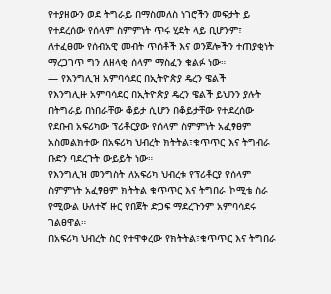የተያዘውን ወደ ትግራይ በማስመለስ ነገሮችን መፍታት ይ
የተደረሰው የሰላም ስምምነት ጥሩ ሂደት ላይ ቢሆንም፣ ለተፈፀሙ የሰብአዊ መብት ጥሰቶች እና ወንጀሎችን ተጠያቂነት ማረጋገጥ ግን ለዘላቂ ሰላም ማስፈን ቁልፉ ነው።
— የእንግሊዝ አምባሳደር በኢትዮጵያ ዴረን ዌልች
የእንግሊዙ አምባሳደር በኢትዮጵያ ዴረን ዌልች ይህንን ያሉት በትግራይ በነበራቸው ቆይታ ሲሆን በቆይታቸው የተደረሰው የደቡብ አፍሪካው ፕሪቶርያው የሰላም ስምምነት አፈፃፀም አስመልክተው በአፍሪካ ህብረት ክትትል፣ቁጥጥር እና ትግብራ ቡድን ባደረጉት ውይይት ነው።
የእንግሊዝ መንግስት ለአፍሪካ ህብረቱ የፕሪቶርያ የሰላም ስምምነት አፈፃፀም ክትትል ቁጥጥር እና ትግበራ ኮሚቴ ስራ የሚውል ሁለተኛ ዙር የበጀት ድጋፍ ማደረጉንም አምባሳደሩ ገልፀዋል።
በአፍሪካ ህብረት ስር የተዋቀረው የክትትል፣ቁጥጥር እና ትግበራ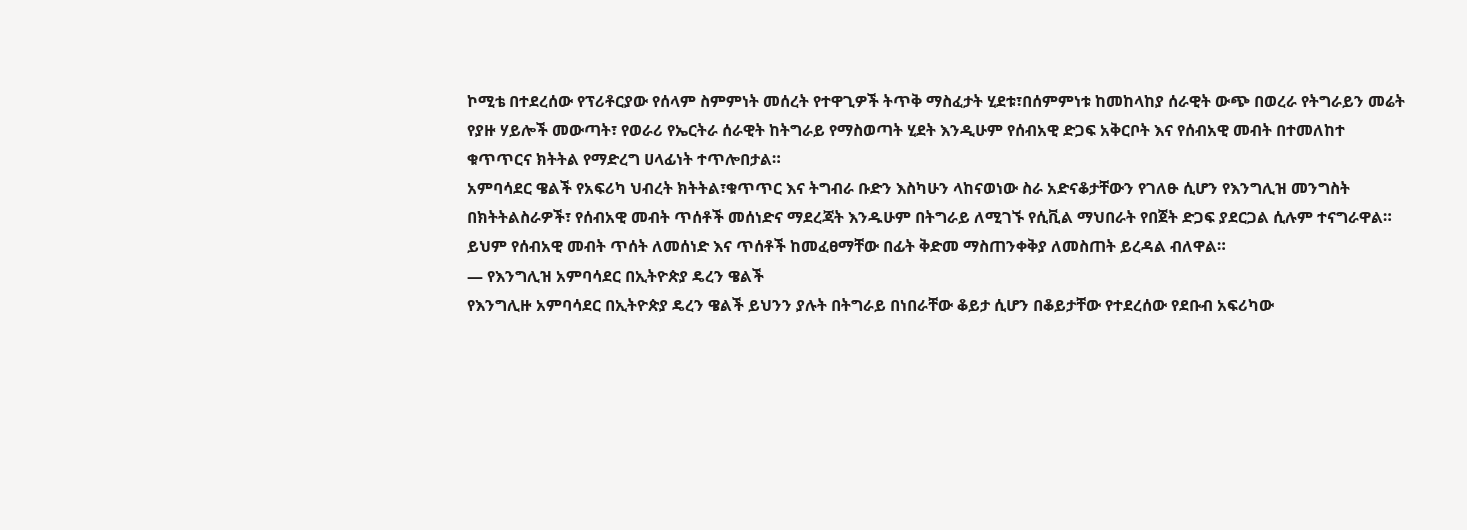ኮሚቴ በተደረሰው የፕሪቶርያው የሰላም ስምምነት መሰረት የተዋጊዎች ትጥቅ ማስፈታት ሂደቱ፣በሰምምነቱ ከመከላከያ ሰራዊት ውጭ በወረራ የትግራይን መሬት የያዙ ሃይሎች መውጣት፣ የወራሪ የኤርትራ ሰራዊት ከትግራይ የማስወጣት ሂደት እንዲሁም የሰብአዊ ድጋፍ አቅርቦት እና የሰብአዊ መብት በተመለከተ ቁጥጥርና ክትትል የማድረግ ሀላፊነት ተጥሎበታል።
አምባሳደር ዌልች የአፍሪካ ህብረት ክትትል፣ቁጥጥር እና ትግብራ ቡድን እስካሁን ላከናወነው ስራ አድናቆታቸውን የገለፁ ሲሆን የእንግሊዝ መንግስት በክትትልስራዎች፣ የሰብአዊ መብት ጥሰቶች መሰነድና ማደረጃት እንዱሁም በትግራይ ለሚገኙ የሲቪል ማህበራት የበጀት ድጋፍ ያደርጋል ሲሉም ተናግራዋል። ይህም የሰብአዊ መብት ጥሰት ለመሰነድ እና ጥሰቶች ከመፈፀማቸው በፊት ቅድመ ማስጠንቀቅያ ለመስጠት ይረዳል ብለዋል።
— የእንግሊዝ አምባሳደር በኢትዮጵያ ዴረን ዌልች
የእንግሊዙ አምባሳደር በኢትዮጵያ ዴረን ዌልች ይህንን ያሉት በትግራይ በነበራቸው ቆይታ ሲሆን በቆይታቸው የተደረሰው የደቡብ አፍሪካው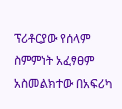ፕሪቶርያው የሰላም ስምምነት አፈፃፀም አስመልክተው በአፍሪካ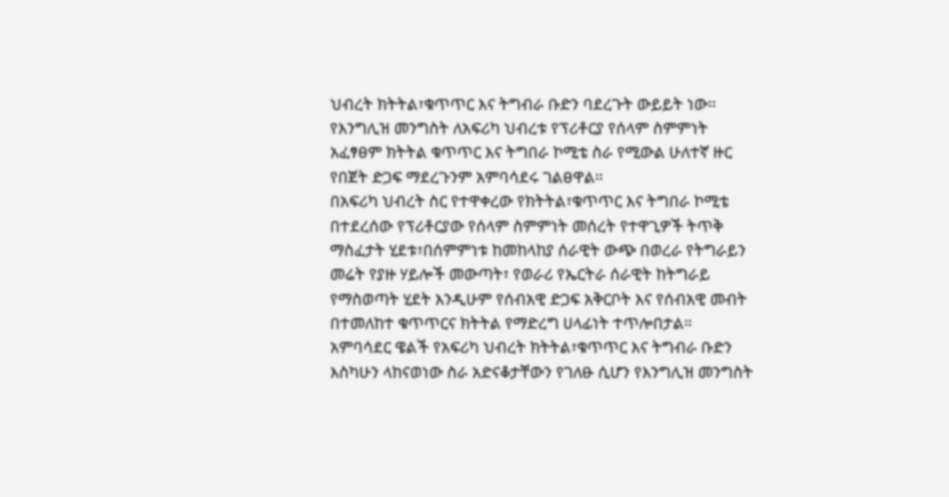ህብረት ክትትል፣ቁጥጥር እና ትግብራ ቡድን ባደረጉት ውይይት ነው።
የእንግሊዝ መንግስት ለአፍሪካ ህብረቱ የፕሪቶርያ የሰላም ስምምነት አፈፃፀም ክትትል ቁጥጥር እና ትግበራ ኮሚቴ ስራ የሚውል ሁለተኛ ዙር የበጀት ድጋፍ ማደረጉንም አምባሳደሩ ገልፀዋል።
በአፍሪካ ህብረት ስር የተዋቀረው የክትትል፣ቁጥጥር እና ትግበራ ኮሚቴ በተደረሰው የፕሪቶርያው የሰላም ስምምነት መሰረት የተዋጊዎች ትጥቅ ማስፈታት ሂደቱ፣በሰምምነቱ ከመከላከያ ሰራዊት ውጭ በወረራ የትግራይን መሬት የያዙ ሃይሎች መውጣት፣ የወራሪ የኤርትራ ሰራዊት ከትግራይ የማስወጣት ሂደት እንዲሁም የሰብአዊ ድጋፍ አቅርቦት እና የሰብአዊ መብት በተመለከተ ቁጥጥርና ክትትል የማድረግ ሀላፊነት ተጥሎበታል።
አምባሳደር ዌልች የአፍሪካ ህብረት ክትትል፣ቁጥጥር እና ትግብራ ቡድን እስካሁን ላከናወነው ስራ አድናቆታቸውን የገለፁ ሲሆን የእንግሊዝ መንግስት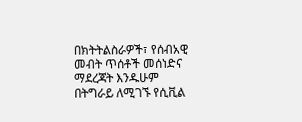በክትትልስራዎች፣ የሰብአዊ መብት ጥሰቶች መሰነድና ማደረጃት እንዱሁም በትግራይ ለሚገኙ የሲቪል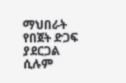ማህበራት የበጀት ድጋፍ ያደርጋል ሲሉም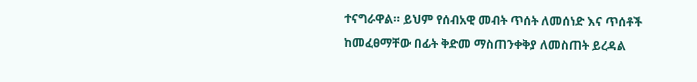ተናግራዋል። ይህም የሰብአዊ መብት ጥሰት ለመሰነድ እና ጥሰቶች ከመፈፀማቸው በፊት ቅድመ ማስጠንቀቅያ ለመስጠት ይረዳል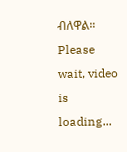ብለዋል።
Please wait, video is loading...